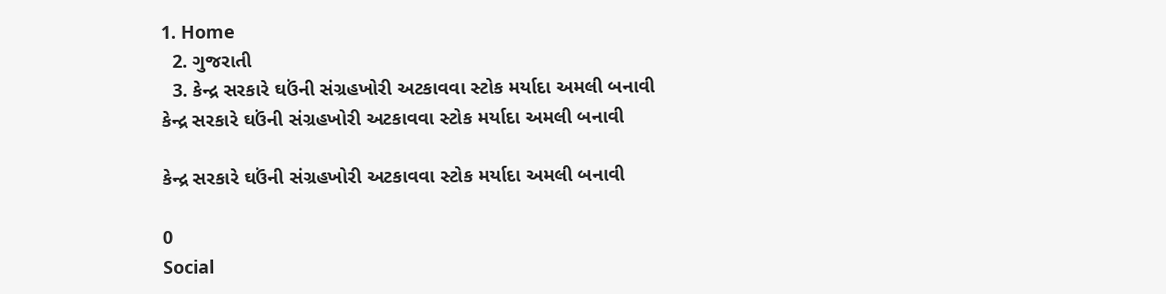1. Home
  2. ગુજરાતી
  3. કેન્દ્ર સરકારે ઘઉંની સંગ્રહખોરી અટકાવવા સ્ટોક મર્યાદા અમલી બનાવી
કેન્દ્ર સરકારે ઘઉંની સંગ્રહખોરી અટકાવવા સ્ટોક મર્યાદા અમલી બનાવી

કેન્દ્ર સરકારે ઘઉંની સંગ્રહખોરી અટકાવવા સ્ટોક મર્યાદા અમલી બનાવી

0
Social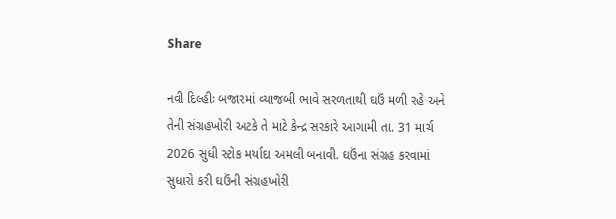Share

નવી દિલ્હીઃ બજારમાં વ્યાજબી ભાવે સરળતાથી ઘઉં મળી રહે અને તેની સંગ્રહખોરી અટકે તે માટે કેન્દ્ર સરકારે આગામી તા. 31 માર્ચ 2026 સુધી સ્ટોક મર્યાદા અમલી બનાવી. ઘઉંના સંગ્રહ કરવામાં સુધારો કરી ઘઉંની સંગ્રહખોરી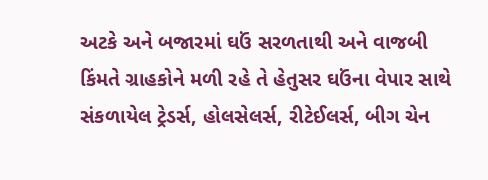અટકે અને બજારમાં ઘઉં સરળતાથી અને વાજબી કિંમતે ગ્રાહકોને મળી રહે તે હેતુસર ઘઉંના વેપાર સાથે સંકળાયેલ ટ્રેડર્સ, હોલસેલર્સ, રીટેઈલર્સ, બીગ ચેન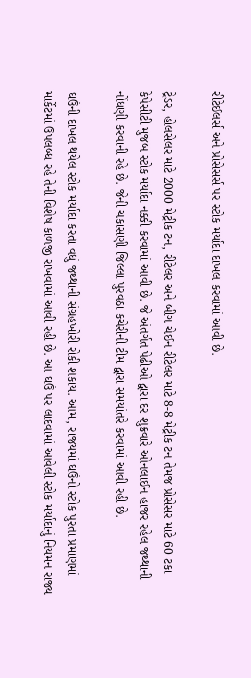રીટેઈલર્સ અને પ્રોસેસર્સ પર સ્ટોક મર્યાદા દાખલ કરવામાં આવી છે.

ટ્રેડર, હોલસેલર માટે 2000 મેટ્રીક ટન, રીટેલર અને બીગ ચેઈન રીટેલર માટે 8-8 મેટ્રીક ટન તેમજ પ્રોસેસર માટે 60 ટકા કેપેસીટી મુજબ સ્ટોક મર્યાદા નક્કી કરવામાં આવી છે. જે અંતર્ગત પેઢીઓ દ્વારા દર શુક્રવારે ઓનલાઈન હાજર રહેલ જથ્થાની નોંધણી કરવાની રહે છે. જેની ચકાસણી જિલ્લા પુરવઠા કચેરીની ટીમ દ્વારા સમયાંતરે કરવામાં આવી રહી છે.

ઘઉંની દાખલ થયેલ સ્ટોક મર્યાદા કરતા વધું જથ્થાની સંગ્રહખોરી રોકી શકાય. આમ, રાજયમાં ઘઉંનો સ્ટોક પુરતા પ્રમાણમાં માર્કેટમાં ઉપલબ્ધ રહે તેની વિશેષ કાળજી રાખવામાં આવી રહી છે. આ ઘઉં પર લાદવામાં આવેલી સ્ટોક મર્યાદાનું નિયમન રાજ્ય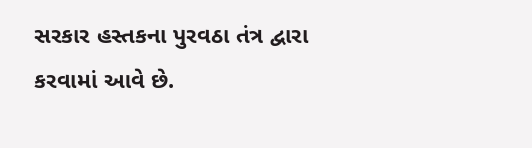સરકાર હસ્તકના પુરવઠા તંત્ર દ્વારા કરવામાં આવે છે.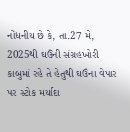નોંધનીય છે કે, તા.27 મે, 2025થી ઘઉંની સંગ્રહખોરી કાબુમાં રહે તે હેતુથી ઘઉંના વેપાર પર સ્ટોક મર્યાદા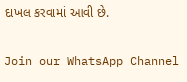દાખલ કરવામાં આવી છે.

Join our WhatsApp Channel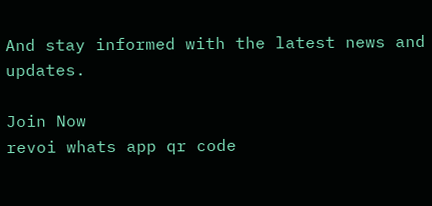And stay informed with the latest news and updates.

Join Now
revoi whats app qr code